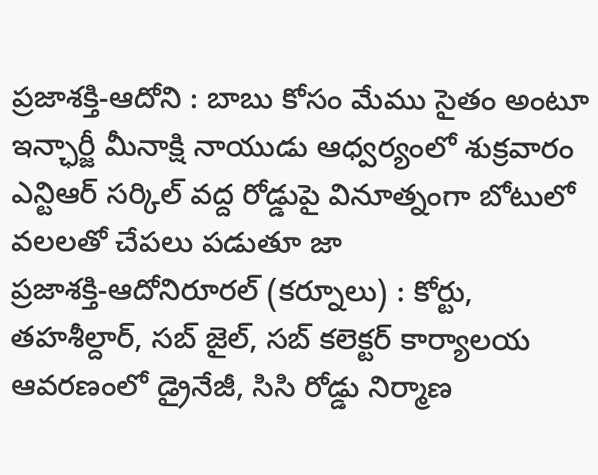ప్రజాశక్తి-ఆదోని : బాబు కోసం మేము సైతం అంటూ ఇన్ఛార్జీ మీనాక్షి నాయుడు ఆధ్వర్యంలో శుక్రవారం ఎన్టిఆర్ సర్కిల్ వద్ద రోడ్డుపై వినూత్నంగా బోటులో వలలతో చేపలు పడుతూ జా
ప్రజాశక్తి-ఆదోనిరూరల్ (కర్నూలు) : కోర్టు, తహశీల్దార్, సబ్ జైల్, సబ్ కలెక్టర్ కార్యాలయ ఆవరణంలో డ్రైనేజీ, సిసి రోడ్డు నిర్మాణ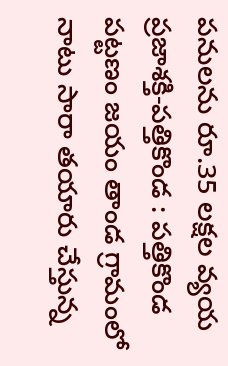పనులను రూ.35 లక్షల వ్యయ
ప్రజాశక్తి-పత్తికొండ : పత్తికొండ పట్టణం జయం తాండ గ్రామంలో నాటు సారా తయారు చేస్తున్న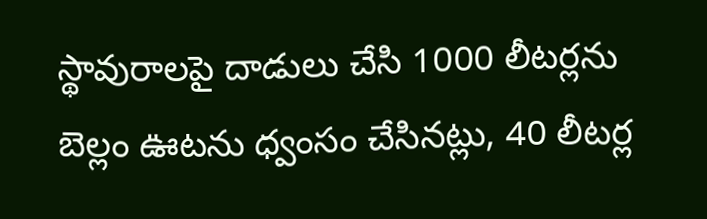స్థావురాలపై దాడులు చేసి 1000 లీటర్లను బెల్లం ఊటను ధ్వంసం చేసినట్లు, 40 లీటర్ల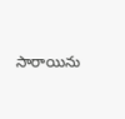సారాయిను